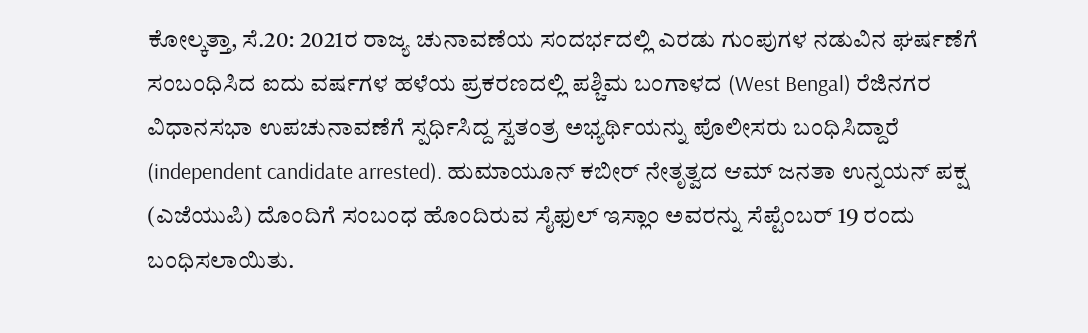ಕೋಲ್ಕತ್ತಾ, ಸೆ.20: 2021ರ ರಾಜ್ಯ ಚುನಾವಣೆಯ ಸಂದರ್ಭದಲ್ಲಿ ಎರಡು ಗುಂಪುಗಳ ನಡುವಿನ ಘರ್ಷಣೆಗೆ ಸಂಬಂಧಿಸಿದ ಐದು ವರ್ಷಗಳ ಹಳೆಯ ಪ್ರಕರಣದಲ್ಲಿ ಪಶ್ಚಿಮ ಬಂಗಾಳದ (West Bengal) ರೆಜಿನಗರ ವಿಧಾನಸಭಾ ಉಪಚುನಾವಣೆಗೆ ಸ್ಪರ್ಧಿಸಿದ್ದ ಸ್ವತಂತ್ರ ಅಭ್ಯರ್ಥಿಯನ್ನು ಪೊಲೀಸರು ಬಂಧಿಸಿದ್ದಾರೆ (independent candidate arrested). ಹುಮಾಯೂನ್ ಕಬೀರ್ ನೇತೃತ್ವದ ಆಮ್ ಜನತಾ ಉನ್ನಯನ್ ಪಕ್ಷ (ಎಜೆಯುಪಿ) ದೊಂದಿಗೆ ಸಂಬಂಧ ಹೊಂದಿರುವ ಸೈಫುಲ್ ಇಸ್ಲಾಂ ಅವರನ್ನು ಸೆಪ್ಟೆಂಬರ್ 19 ರಂದು ಬಂಧಿಸಲಾಯಿತು.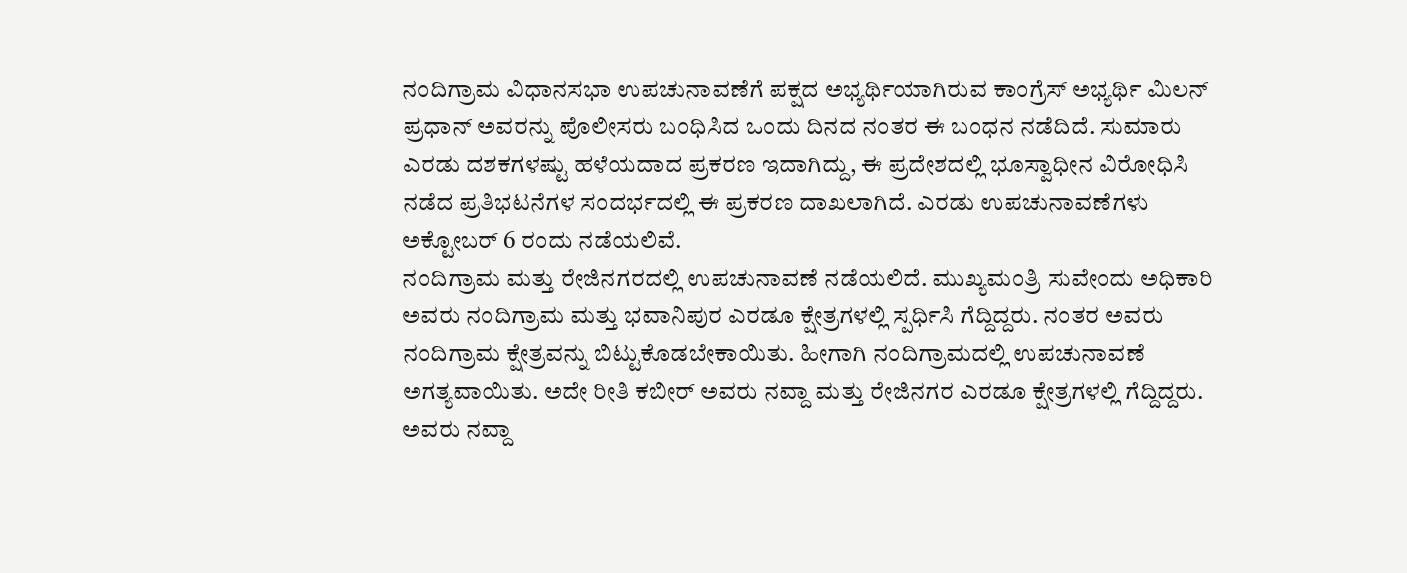ನಂದಿಗ್ರಾಮ ವಿಧಾನಸಭಾ ಉಪಚುನಾವಣೆಗೆ ಪಕ್ಷದ ಅಭ್ಯರ್ಥಿಯಾಗಿರುವ ಕಾಂಗ್ರೆಸ್ ಅಭ್ಯರ್ಥಿ ಮಿಲನ್ ಪ್ರಧಾನ್ ಅವರನ್ನು ಪೊಲೀಸರು ಬಂಧಿಸಿದ ಒಂದು ದಿನದ ನಂತರ ಈ ಬಂಧನ ನಡೆದಿದೆ. ಸುಮಾರು ಎರಡು ದಶಕಗಳಷ್ಟು ಹಳೆಯದಾದ ಪ್ರಕರಣ ಇದಾಗಿದ್ದು, ಈ ಪ್ರದೇಶದಲ್ಲಿ ಭೂಸ್ವಾಧೀನ ವಿರೋಧಿಸಿ ನಡೆದ ಪ್ರತಿಭಟನೆಗಳ ಸಂದರ್ಭದಲ್ಲಿ ಈ ಪ್ರಕರಣ ದಾಖಲಾಗಿದೆ. ಎರಡು ಉಪಚುನಾವಣೆಗಳು ಅಕ್ಟೋಬರ್ 6 ರಂದು ನಡೆಯಲಿವೆ.
ನಂದಿಗ್ರಾಮ ಮತ್ತು ರೇಜಿನಗರದಲ್ಲಿ ಉಪಚುನಾವಣೆ ನಡೆಯಲಿದೆ. ಮುಖ್ಯಮಂತ್ರಿ ಸುವೇಂದು ಅಧಿಕಾರಿ ಅವರು ನಂದಿಗ್ರಾಮ ಮತ್ತು ಭವಾನಿಪುರ ಎರಡೂ ಕ್ಷೇತ್ರಗಳಲ್ಲಿ ಸ್ಪರ್ಧಿಸಿ ಗೆದ್ದಿದ್ದರು. ನಂತರ ಅವರು ನಂದಿಗ್ರಾಮ ಕ್ಷೇತ್ರವನ್ನು ಬಿಟ್ಟುಕೊಡಬೇಕಾಯಿತು. ಹೀಗಾಗಿ ನಂದಿಗ್ರಾಮದಲ್ಲಿ ಉಪಚುನಾವಣೆ ಅಗತ್ಯವಾಯಿತು. ಅದೇ ರೀತಿ ಕಬೀರ್ ಅವರು ನವ್ದಾ ಮತ್ತು ರೇಜಿನಗರ ಎರಡೂ ಕ್ಷೇತ್ರಗಳಲ್ಲಿ ಗೆದ್ದಿದ್ದರು. ಅವರು ನವ್ದಾ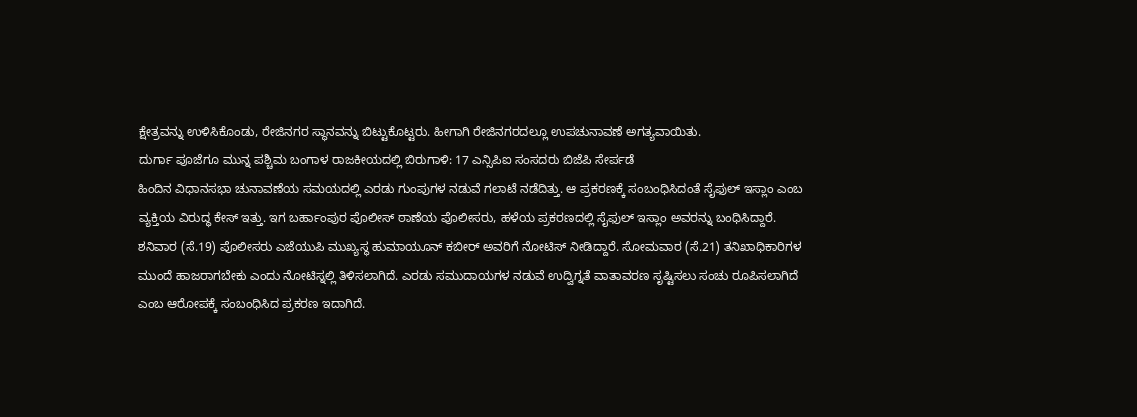ಕ್ಷೇತ್ರವನ್ನು ಉಳಿಸಿಕೊಂಡು, ರೇಜಿನಗರ ಸ್ಥಾನವನ್ನು ಬಿಟ್ಟುಕೊಟ್ಟರು. ಹೀಗಾಗಿ ರೇಜಿನಗರದಲ್ಲೂ ಉಪಚುನಾವಣೆ ಅಗತ್ಯವಾಯಿತು.
ದುರ್ಗಾ ಪೂಜೆಗೂ ಮುನ್ನ ಪಶ್ಚಿಮ ಬಂಗಾಳ ರಾಜಕೀಯದಲ್ಲಿ ಬಿರುಗಾಳಿ: 17 ಎನ್ಸಿಪಿಐ ಸಂಸದರು ಬಿಜೆಪಿ ಸೇರ್ಪಡೆ
ಹಿಂದಿನ ವಿಧಾನಸಭಾ ಚುನಾವಣೆಯ ಸಮಯದಲ್ಲಿ ಎರಡು ಗುಂಪುಗಳ ನಡುವೆ ಗಲಾಟೆ ನಡೆದಿತ್ತು. ಆ ಪ್ರಕರಣಕ್ಕೆ ಸಂಬಂಧಿಸಿದಂತೆ ಸೈಫುಲ್ ಇಸ್ಲಾಂ ಎಂಬ ವ್ಯಕ್ತಿಯ ವಿರುದ್ಧ ಕೇಸ್ ಇತ್ತು. ಇಗ ಬರ್ಹಾಂಪುರ ಪೊಲೀಸ್ ಠಾಣೆಯ ಪೊಲೀಸರು, ಹಳೆಯ ಪ್ರಕರಣದಲ್ಲಿ ಸೈಫುಲ್ ಇಸ್ಲಾಂ ಅವರನ್ನು ಬಂಧಿಸಿದ್ದಾರೆ.
ಶನಿವಾರ (ಸೆ.19) ಪೊಲೀಸರು ಎಜೆಯುಪಿ ಮುಖ್ಯಸ್ಥ ಹುಮಾಯೂನ್ ಕಬೀರ್ ಅವರಿಗೆ ನೋಟಿಸ್ ನೀಡಿದ್ದಾರೆ. ಸೋಮವಾರ (ಸೆ.21) ತನಿಖಾಧಿಕಾರಿಗಳ ಮುಂದೆ ಹಾಜರಾಗಬೇಕು ಎಂದು ನೋಟಿಸ್ನಲ್ಲಿ ತಿಳಿಸಲಾಗಿದೆ. ಎರಡು ಸಮುದಾಯಗಳ ನಡುವೆ ಉದ್ವಿಗ್ನತೆ ವಾತಾವರಣ ಸೃಷ್ಟಿಸಲು ಸಂಚು ರೂಪಿಸಲಾಗಿದೆ ಎಂಬ ಆರೋಪಕ್ಕೆ ಸಂಬಂಧಿಸಿದ ಪ್ರಕರಣ ಇದಾಗಿದೆ.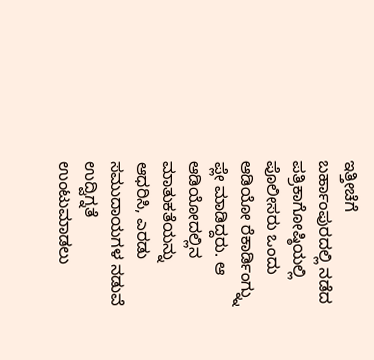ಇತ್ತೀಚೆಗೆ ಬರ್ಹಾಂಪುರದಲ್ಲಿ ನಡೆದ ಪತ್ರಿಕಾಗೋಷ್ಠಿಯಲ್ಲಿ ಪೊಲೀಸರು ಒಂದು ಆಡಿಯೋ ರೆಕಾರ್ಡಿಂಗ್ನ್ನು ಪ್ಲೇ ಮಾಡಿದ್ದರು. ಆ ಆಡಿಯೋದಲ್ಲಿನ ಮಾತುಕತೆಯನ್ನು ಆಧರಿಸಿ, ಎರಡು ಸಮುದಾಯಗಳ ನಡುವೆ ಉದ್ವಿಗ್ನತೆ ಉಂಟುಮಾಡಲು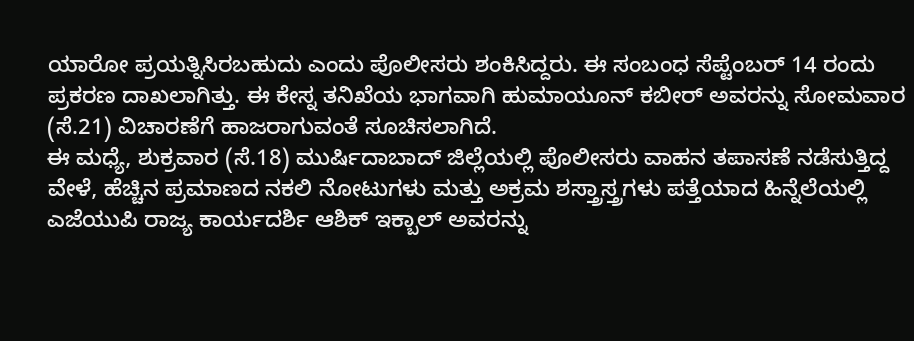ಯಾರೋ ಪ್ರಯತ್ನಿಸಿರಬಹುದು ಎಂದು ಪೊಲೀಸರು ಶಂಕಿಸಿದ್ದರು. ಈ ಸಂಬಂಧ ಸೆಪ್ಟೆಂಬರ್ 14 ರಂದು ಪ್ರಕರಣ ದಾಖಲಾಗಿತ್ತು. ಈ ಕೇಸ್ನ ತನಿಖೆಯ ಭಾಗವಾಗಿ ಹುಮಾಯೂನ್ ಕಬೀರ್ ಅವರನ್ನು ಸೋಮವಾರ (ಸೆ.21) ವಿಚಾರಣೆಗೆ ಹಾಜರಾಗುವಂತೆ ಸೂಚಿಸಲಾಗಿದೆ.
ಈ ಮಧ್ಯೆ, ಶುಕ್ರವಾರ (ಸೆ.18) ಮುರ್ಷಿದಾಬಾದ್ ಜಿಲ್ಲೆಯಲ್ಲಿ ಪೊಲೀಸರು ವಾಹನ ತಪಾಸಣೆ ನಡೆಸುತ್ತಿದ್ದ ವೇಳೆ, ಹೆಚ್ಚಿನ ಪ್ರಮಾಣದ ನಕಲಿ ನೋಟುಗಳು ಮತ್ತು ಅಕ್ರಮ ಶಸ್ತ್ರಾಸ್ತ್ರಗಳು ಪತ್ತೆಯಾದ ಹಿನ್ನೆಲೆಯಲ್ಲಿ ಎಜೆಯುಪಿ ರಾಜ್ಯ ಕಾರ್ಯದರ್ಶಿ ಆಶಿಕ್ ಇಕ್ಬಾಲ್ ಅವರನ್ನು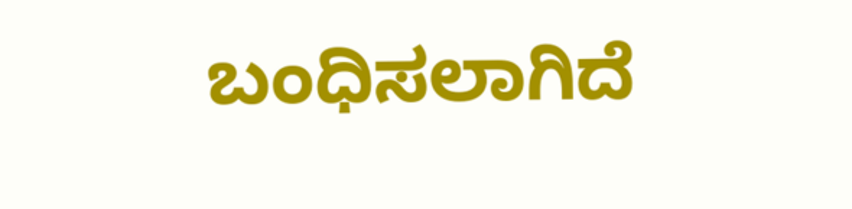ಬಂಧಿಸಲಾಗಿದೆ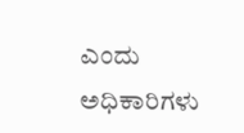ಎಂದು ಅಧಿಕಾರಿಗಳು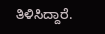ತಿಳಿಸಿದ್ದಾರೆ.